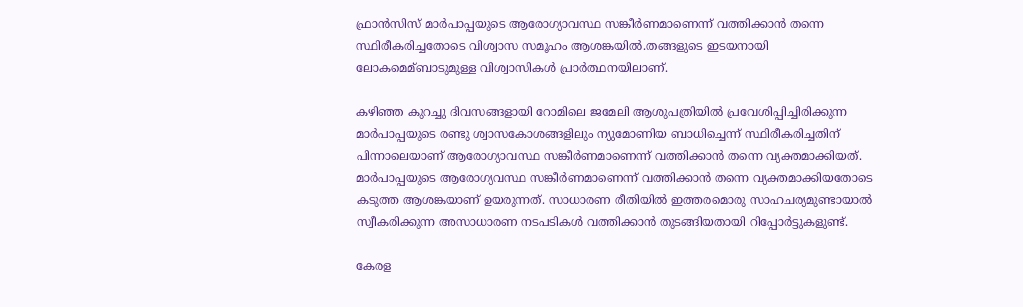ഫ്രാന്‍സിസ് മാര്‍പാപ്പയുടെ ആരോഗ്യാവസ്ഥ സങ്കീര്‍ണമാണെന്ന് വത്തിക്കാന്‍ തന്നെ സ്ഥിരീകരിച്ചതോടെ വിശ്വാസ സമൂഹം ആശങ്കയില്‍.തങ്ങളുടെ ഇടയനായി ലോകമെമ്ബാടുമുള്ള വിശ്വാസികള്‍ പ്രാര്‍ത്ഥനയിലാണ്.

കഴിഞ്ഞ കുറച്ചു ദിവസങ്ങളായി റോമിലെ ജമേലി ആശുപത്രിയില്‍ പ്രവേശിപ്പിച്ചിരിക്കുന്ന മാര്‍പാപ്പയുടെ രണ്ടു ശ്വാസകോശങ്ങളിലും ന്യുമോണിയ ബാധിച്ചെന്ന് സ്ഥിരീകരിച്ചതിന് പിന്നാലെയാണ് ആരോഗ്യാവസ്ഥ സങ്കീര്‍ണമാണെന്ന് വത്തിക്കാന്‍ തന്നെ വ്യക്തമാക്കിയത്. മാര്‍പാപ്പയുടെ ആരോഗ്യവസ്ഥ സങ്കീര്‍ണമാണെന്ന് വത്തിക്കാന്‍ തന്നെ വ്യക്തമാക്കിയതോടെ കടുത്ത ആശങ്കയാണ് ഉയരുന്നത്. സാധാരണ രീതിയില്‍ ഇത്തരമൊരു സാഹചര്യമുണ്ടായാല്‍ സ്വീകരിക്കുന്ന അസാധാരണ നടപടികള്‍ വത്തിക്കാന്‍ തുടങ്ങിയതായി റിപ്പോര്‍ട്ടുകളുണ്ട്.

കേരള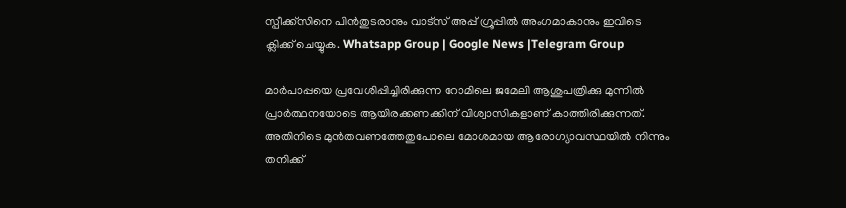സ്പീക്ക്സിനെ പിൻതുടരാനും വാട്സ് അപ്പ് ഗ്രൂപ്പിൽ അംഗമാകാനും ഇവിടെ ക്ലിക്ക് ചെയ്യുക. Whatsapp Group | Google News |Telegram Group

മാര്‍പാപ്പയെ പ്രവേശിപ്പിച്ചിരിക്കുന്ന റോമിലെ ജമേലി ആശുപത്രിക്കു മുന്നില്‍ പ്രാര്‍ത്ഥനയോടെ ആയിരക്കണക്കിന് വിശ്വാസികളാണ് കാത്തിരിക്കുന്നത്. അതിനിടെ മുന്‍തവണത്തേതുപോലെ മോശമായ ആരോഗ്യാവസ്ഥയില്‍ നിന്നും തനിക്ക്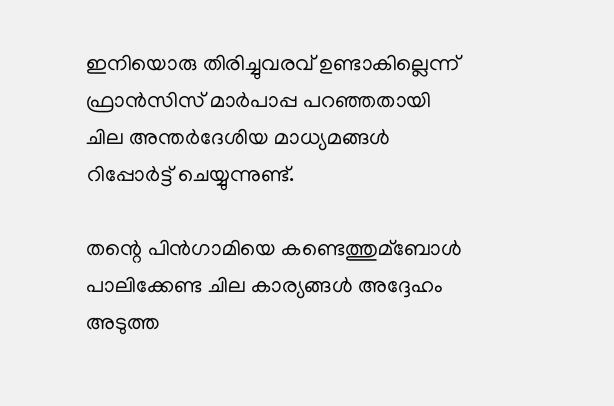ഇനിയൊരു തിരിച്ചുവരവ് ഉണ്ടാകില്ലെന്ന് ഫ്രാന്‍സിസ് മാര്‍പാപ്പ പറഞ്ഞതായി ചില അന്തര്‍ദേശിയ മാധ്യമങ്ങള്‍ റിപ്പോര്‍ട്ട് ചെയ്യുന്നുണ്ട്.

തന്റെ പിന്‍ഗാമിയെ കണ്ടെത്തുമ്ബോള്‍ പാലിക്കേണ്ട ചില കാര്യങ്ങള്‍ അദ്ദേഹം അടുത്ത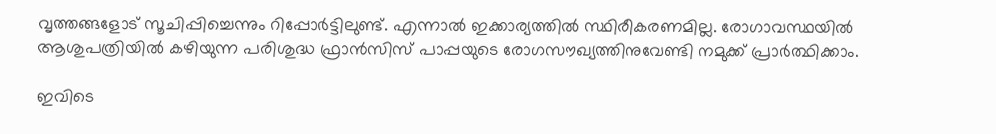വൃത്തങ്ങളോട് സൂചിപ്പിച്ചെന്നും റിപ്പോര്‍ട്ടിലുണ്ട്. എന്നാല്‍ ഇക്കാര്യത്തില്‍ സ്ഥിരീകരണമില്ല. രോഗാവസ്ഥയില്‍ ആശുപത്രിയില്‍ കഴിയുന്ന പരിശുദ്ധ ഫ്രാൻസിസ് പാപ്പയുടെ രോഗസൗഖ്യത്തിനുവേണ്ടി നമുക്ക് പ്രാർത്ഥിക്കാം.

ഇവിടെ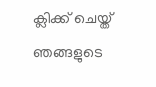ക്ലിക്ക് ചെയ്ത് ഞങ്ങളുടെ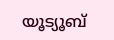യൂട്യൂബ്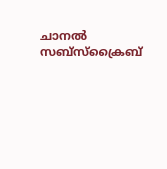ചാനൽ സബ്സ്ക്രൈബ്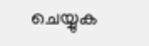ചെയ്യുക